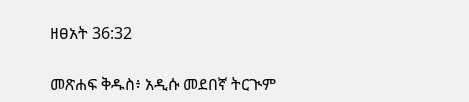ዘፀአት 36:32

መጽሐፍ ቅዱስ፥ አዲሱ መደበኛ ትርጒም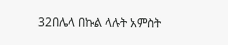32በሌላ በኩል ላሉት አምስት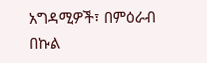አግዳሚዎች፣ በምዕራብ በኩል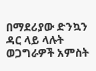በማደሪያው ድንኳን ዳር ላይ ላሉት ወጋግራዎች አምስት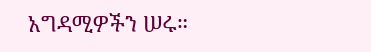አግዳሚዎችን ሠሩ።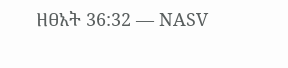ዘፀአት 36:32 — NASV